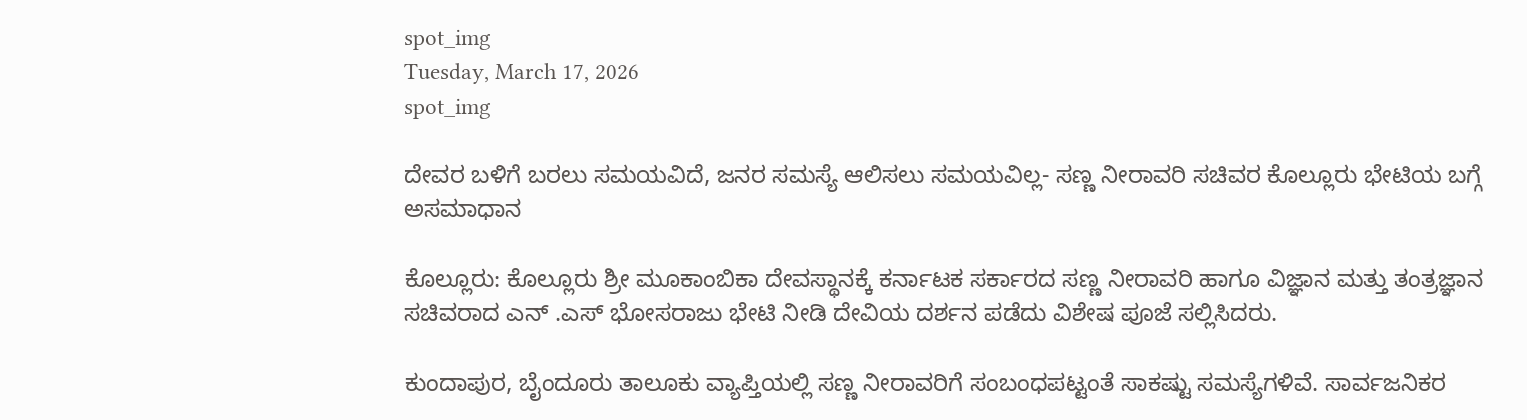spot_img
Tuesday, March 17, 2026
spot_img

ದೇವರ ಬಳಿಗೆ ಬರಲು ಸಮಯವಿದೆ, ಜನರ ಸಮಸ್ಯೆ ಆಲಿಸಲು ಸಮಯವಿಲ್ಲ- ಸಣ್ಣ ನೀರಾವರಿ ಸಚಿವರ ಕೊಲ್ಲೂರು ಭೇಟಿಯ ಬಗ್ಗೆ ಅಸಮಾಧಾನ

ಕೊಲ್ಲೂರು: ಕೊಲ್ಲೂರು ಶ್ರೀ ಮೂಕಾಂಬಿಕಾ ದೇವಸ್ಥಾನಕ್ಕೆ ಕರ್ನಾಟಕ ಸರ್ಕಾರದ ಸಣ್ಣ ನೀರಾವರಿ ಹಾಗೂ ವಿಜ್ಞಾನ ಮತ್ತು ತಂತ್ರಜ್ಞಾನ ಸಚಿವರಾದ ಎನ್ .ಎಸ್ ಭೋಸರಾಜು ಭೇಟಿ ನೀಡಿ ದೇವಿಯ ದರ್ಶನ ಪಡೆದು ವಿಶೇಷ ಪೂಜೆ ಸಲ್ಲಿಸಿದರು.

ಕುಂದಾಪುರ, ಬೈಂದೂರು ತಾಲೂಕು ವ್ಯಾಪ್ತಿಯಲ್ಲಿ ಸಣ್ಣ ನೀರಾವರಿಗೆ ಸಂಬಂಧಪಟ್ಟಂತೆ ಸಾಕಷ್ಟು ಸಮಸ್ಯೆಗಳಿವೆ. ಸಾರ್ವಜನಿಕರ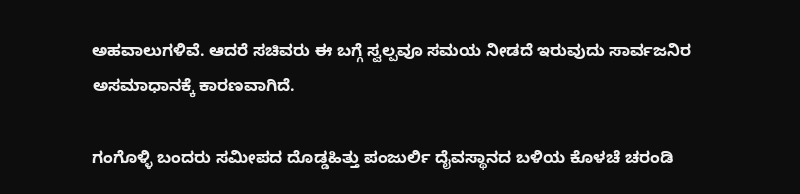ಅಹವಾಲುಗಳಿವೆ. ಆದರೆ ಸಚಿವರು ಈ ಬಗ್ಗೆ ಸ್ವಲ್ಪವೂ ಸಮಯ ನೀಡದೆ ಇರುವುದು ಸಾರ್ವಜನಿರ ಅಸಮಾಧಾನಕ್ಕೆ ಕಾರಣವಾಗಿದೆ.

ಗಂಗೊಳ್ಳಿ ಬಂದರು ಸಮೀಪದ ದೊಡ್ಡಹಿತ್ತು ಪಂಜುರ್ಲಿ ದೈವಸ್ಥಾನದ ಬಳಿಯ ಕೊಳಚೆ ಚರಂಡಿ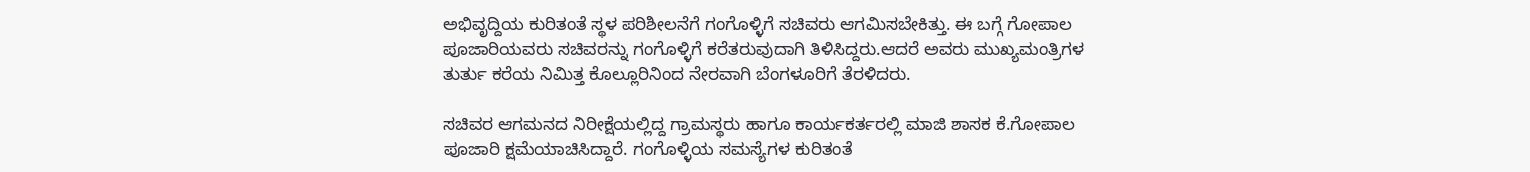ಅಭಿವೃದ್ದಿಯ ಕುರಿತಂತೆ ಸ್ಥಳ ಪರಿಶೀಲನೆಗೆ ಗಂಗೊಳ್ಳಿಗೆ ಸಚಿವರು ಆಗಮಿಸಬೇಕಿತ್ತು. ಈ ಬಗ್ಗೆ ಗೋಪಾಲ ಪೂಜಾರಿಯವರು ಸಚಿವರನ್ನು ಗಂಗೊಳ್ಳಿಗೆ ಕರೆತರುವುದಾಗಿ ತಿಳಿಸಿದ್ದರು.ಆದರೆ ಅವರು ಮುಖ್ಯಮಂತ್ರಿಗಳ ತುರ್ತು ಕರೆಯ ನಿಮಿತ್ತ ಕೊಲ್ಲೂರಿನಿಂದ ನೇರವಾಗಿ ಬೆಂಗಳೂರಿಗೆ ತೆರಳಿದರು.

ಸಚಿವರ ಆಗಮನದ ನಿರೀಕ್ಷೆಯಲ್ಲಿದ್ದ ಗ್ರಾಮಸ್ಥರು ಹಾಗೂ ಕಾರ್ಯಕರ್ತರಲ್ಲಿ ಮಾಜಿ ಶಾಸಕ ಕೆ.ಗೋಪಾಲ ಪೂಜಾರಿ ಕ್ಷಮೆಯಾಚಿಸಿದ್ದಾರೆ. ಗಂಗೊಳ್ಳಿಯ ಸಮಸ್ಯೆಗಳ ಕುರಿತಂತೆ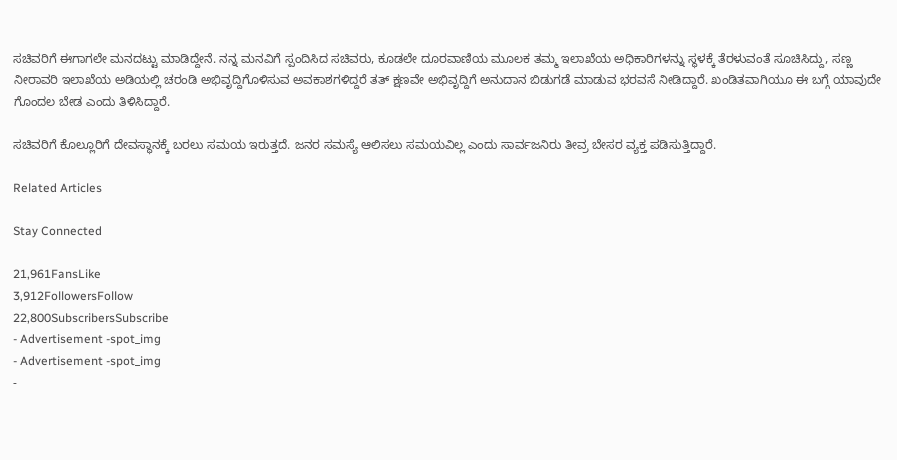ಸಚಿವರಿಗೆ ಈಗಾಗಲೇ ಮನದಟ್ಟು ಮಾಡಿದ್ದೇನೆ. ನನ್ನ ಮನವಿಗೆ ಸ್ಪಂದಿಸಿದ ಸಚಿವರು, ಕೂಡಲೇ ದೂರವಾಣಿಯ ಮೂಲಕ ತಮ್ಮ ಇಲಾಖೆಯ ಅಧಿಕಾರಿಗಳನ್ನು ಸ್ಥಳಕ್ಕೆ ತೆರಳುವಂತೆ ಸೂಚಿಸಿದ್ದು, ಸಣ್ಣ ನೀರಾವರಿ ಇಲಾಖೆಯ ಅಡಿಯಲ್ಲಿ ಚರಂಡಿ ಅಭಿವೃದ್ದಿಗೊಳಿಸುವ ಅವಕಾಶಗಳಿದ್ದರೆ ತತ್ ಕ್ಷಣವೇ ಅಭಿವೃದ್ದಿಗೆ ಅನುದಾನ ಬಿಡುಗಡೆ ಮಾಡುವ ಭರವಸೆ ನೀಡಿದ್ದಾರೆ. ಖಂಡಿತವಾಗಿಯೂ ಈ ಬಗ್ಗೆ ಯಾವುದೇ ಗೊಂದಲ ಬೇಡ ಎಂದು ತಿಳಿಸಿದ್ದಾರೆ.

ಸಚಿವರಿಗೆ ಕೊಲ್ಲೂರಿಗೆ ದೇವಸ್ಥಾನಕ್ಕೆ ಬರಲು ಸಮಯ ಇರುತ್ತದೆ. ಜನರ ಸಮಸ್ಯೆ ಆಲಿಸಲು ಸಮಯವಿಲ್ಲ ಎಂದು ಸಾರ್ವಜನಿರು ತೀವ್ರ ಬೇಸರ ವ್ಯಕ್ತ ಪಡಿಸುತ್ತಿದ್ದಾರೆ.

Related Articles

Stay Connected

21,961FansLike
3,912FollowersFollow
22,800SubscribersSubscribe
- Advertisement -spot_img
- Advertisement -spot_img
-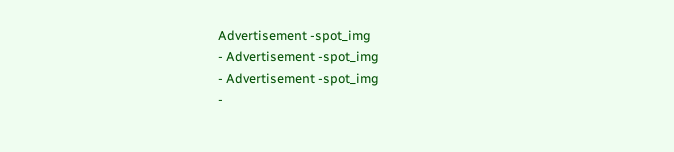Advertisement -spot_img
- Advertisement -spot_img
- Advertisement -spot_img
-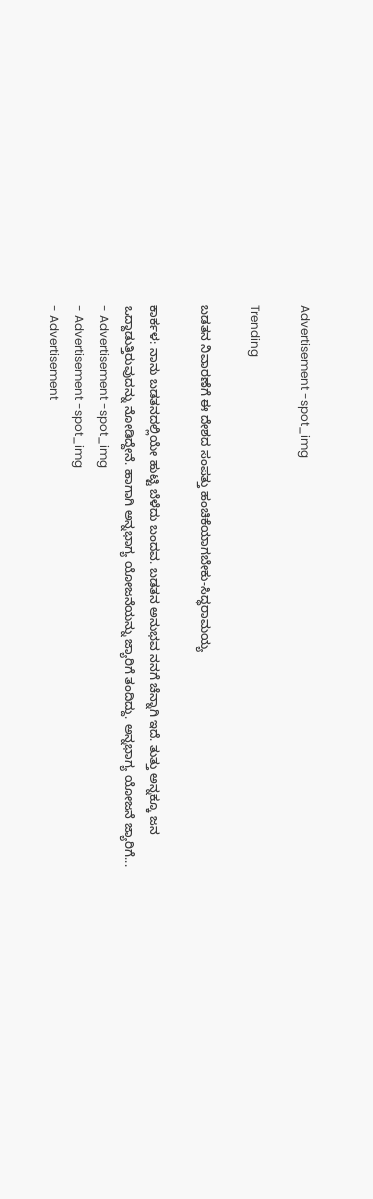Advertisement -spot_img

Trending

ಬಡತನ ನಿವಾರಣೆಗೆ ಈ ದೇಶದ ಸಂಪತ್ತು ಹಂಚಿಕೆಯಾಗಬೇಕು-ಸಿದ್ಧರಾಮಯ್ಯ

ಕಾರ್ಕಳ: ನಾನು ಬಡತನದಲ್ಲಿಯೇ ಹುಟ್ಟಿ ಬೆಳೆದು ಬಂದವ. ಬಡತನ ಅನುಭವ ನನಗೆ ಚೆನ್ನಾಗಿ ಇದೆ. ತುತ್ತು ಅನ್ನಕ್ಕೂ ಜನ ಒದ್ದಾಡುತ್ತಿರುವುದನ್ನು ನೋಡಿದ್ದೇನೆ. ಹಾಗಾಗಿ ಅನ್ನಭಾಗ್ಯ ಯೋಜನೆಯನ್ನು ಜ್ಯಾರಿಗೆ ತಂದಿದ್ದು. ಅನ್ನಭಾಗ್ಯ ಯೋಜನೆ ಜ್ಯಾರಿಗೆ...
- Advertisement -spot_img
- Advertisement -spot_img
- Advertisement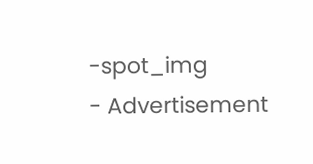-spot_img
- Advertisement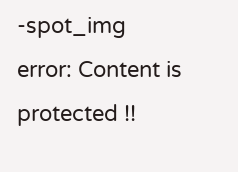-spot_img
error: Content is protected !!